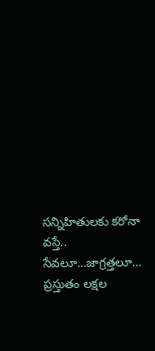సన్నిహితులకు కరోనా వస్తే.. సేవలూ…జాగ్రత్తలూ…
ప్రస్తుతం లక్షల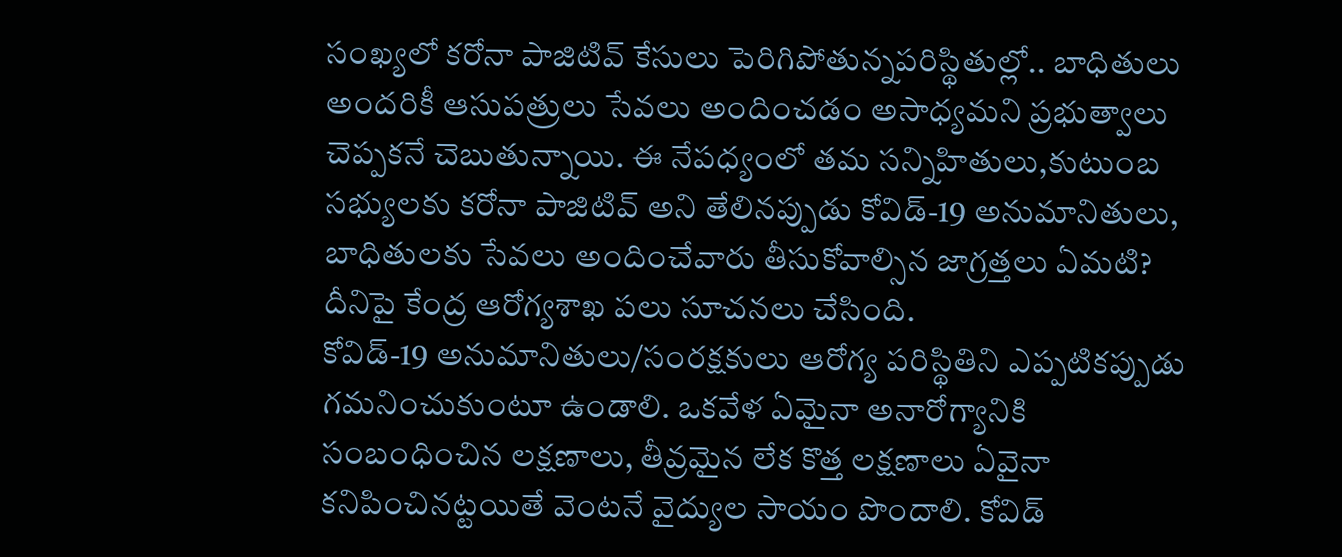సంఖ్యలో కరోనా పాజిటివ్ కేసులు పెరిగిపోతున్నపరిస్థితుల్లో.. బాధితులు అందరికీ ఆసుపత్రులు సేవలు అందించడం అసాధ్యమని ప్రభుత్వాలు చెప్పకనే చెబుతున్నాయి. ఈ నేపధ్యంలో తమ సన్నిహితులు,కుటుంబ సభ్యులకు కరోనా పాజిటివ్ అని తేలినప్పుడు కోవిడ్-19 అనుమానితులు, బాధితులకు సేవలు అందించేవారు తీసుకోవాల్సిన జాగ్రత్తలు ఏమటి? దీనిపై కేంద్ర ఆరోగ్యశాఖ పలు సూచనలు చేసింది.
కోవిడ్-19 అనుమానితులు/సంరక్షకులు ఆరోగ్య పరిస్థితిని ఎప్పటికప్పుడు గమనించుకుంటూ ఉండాలి. ఒకవేళ ఏమైనా అనారోగ్యానికి సంబంధించిన లక్షణాలు, తీవ్రమైన లేక కొత్త లక్షణాలు ఏవైనా కనిపించినట్టయితే వెంటనే వైద్యుల సాయం పొందాలి. కోవిడ్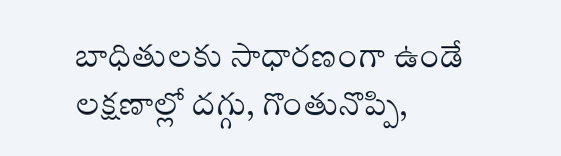బాధితులకు సాధారణంగా ఉండే లక్షణాల్లో దగ్గు, గొంతునొప్పి,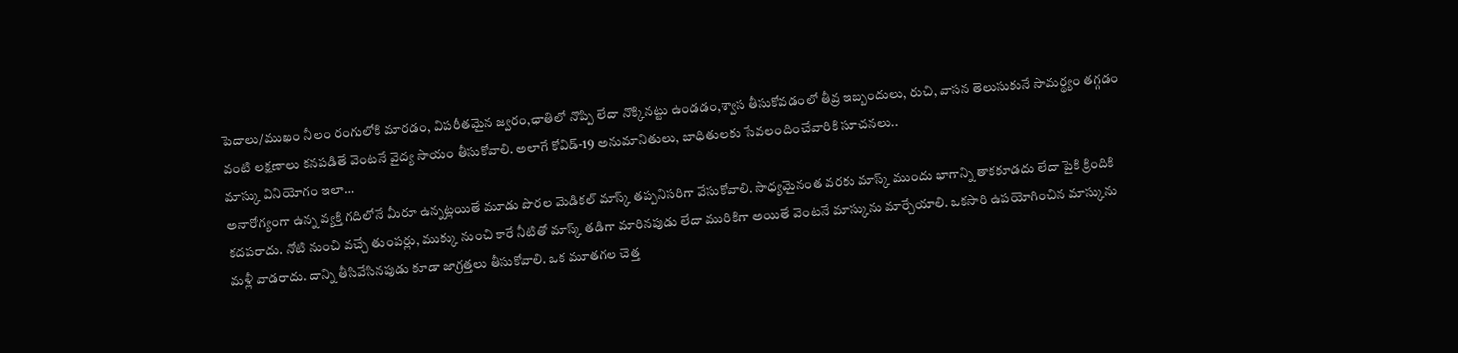పెదాలు/ముఖం నీలం రంగులోకి మారడం, విపరీతమైన జ్వరం,ఛాతిలో నొప్పి లేదా నొక్కినట్టు ఉండడం,శ్వాస తీసుకోవడంలో తీవ్ర ఇబ్బందులు, రుచి, వాసన తెలుసుకునే సామర్థ్యం తగ్గడం వంటి లక్షణాలు కనపడితే వెంటనే వైద్య సాయం తీసుకోవాలి. అలాగే కోవిడ్-19 అనుమానితులు, బాధితులకు సేవలందించేవారికి సూచనలు..
మాస్కు వినియోగం ఇలా…
అనారోగ్యంగా ఉన్న వ్యక్తి గదిలోనే మీరూ ఉన్నట్లయితే మూడు పొరల మెడికల్ మాస్క్ తప్పనిసరిగా వేసుకోవాలి. సాధ్యమైనంత వరకు మాస్క్ ముందు భాగాన్ని తాకకూడదు లేదా పైకి క్రిందికి కదపరాదు. నోటి నుంచి వచ్చే తుంపర్లు, ముక్కు నుంచి కారే నీటితో మాస్క్ తడిగా మారినపుడు లేదా మురికిగా అయితే వెంటనే మాస్కును మార్చేయాలి. ఒకసారి ఉపయోగించిన మాస్కును మళ్లీ వాడరాదు. దాన్ని తీసివేసినపుడు కూడా జాగ్రత్తలు తీసుకోవాలి. ఒక మూతగల చెత్త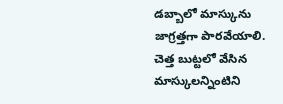డబ్బాలో మాస్కును జాగ్రత్తగా పారవేయాలి. చెత్త బుట్టలో వేసిన మాస్కులన్నింటిని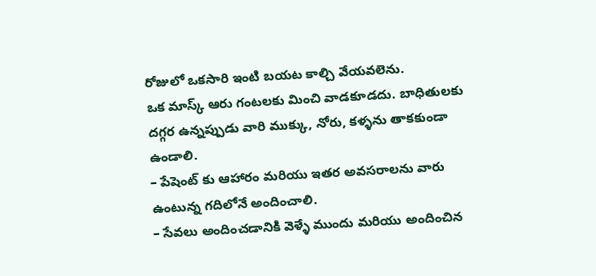రోజులో ఒకసారి ఇంటి బయట కాల్చి వేయవలెను.
ఒక మాస్క్ ఆరు గంటలకు మించి వాడకూడదు. బాధితులకు దగ్గర ఉన్నప్పుడు వారి ముక్కు, నోరు, కళ్ళను తాకకుండా ఉండాలి.
– పేషెంట్ కు ఆహారం మరియు ఇతర అవసరాలను వారు ఉంటున్న గదిలోనే అందించాలి.
– సేవలు అందించడానికి వెళ్ళే ముందు మరియు అందించిన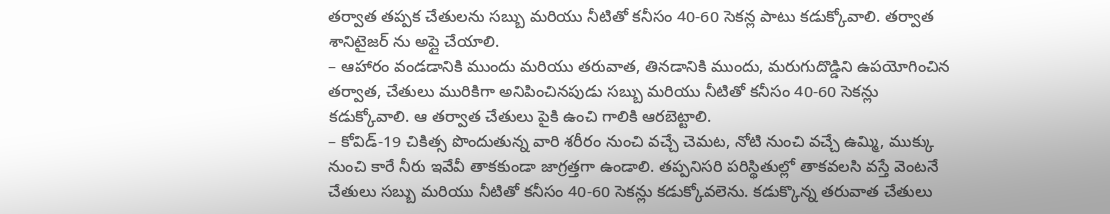తర్వాత తప్పక చేతులను సబ్బు మరియు నీటితో కనీసం 40-60 సెకన్ల పాటు కడుక్కోవాలి. తర్వాత శానిటైజర్ ను అప్లై చేయాలి.
– ఆహారం వండడానికి ముందు మరియు తరువాత, తినడానికి ముందు, మరుగుదొడ్డిని ఉపయోగించిన తర్వాత, చేతులు మురికిగా అనిపించినపుడు సబ్బు మరియు నీటితో కనీసం 40-60 సెకన్లు కడుక్కోవాలి. ఆ తర్వాత చేతులు పైకి ఉంచి గాలికి ఆరబెట్టాలి.
– కోవిడ్-19 చికిత్స పొందుతున్న వారి శరీరం నుంచి వచ్చే చెమట, నోటి నుంచి వచ్చే ఉమ్మి, ముక్కు నుంచి కారే నీరు ఇవేవీ తాకకుండా జాగ్రత్తగా ఉండాలి. తప్పనిసరి పరిస్థితుల్లో తాకవలసి వస్తే వెంటనే చేతులు సబ్బు మరియు నీటితో కనీసం 40-60 సెకన్లు కడుక్కోవలెను. కడుక్కొన్న తరువాత చేతులు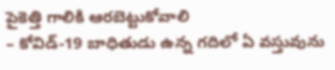పైకెత్తి గాలికి ఆరబెట్టుకోవాలి
– కోవిడ్-19 బాధితుడు ఉన్న గదిలో ఏ వస్తువును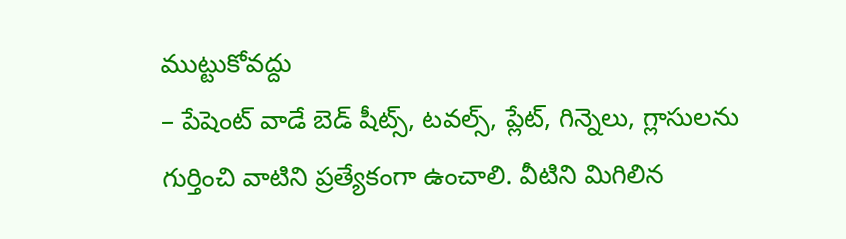ముట్టుకోవద్దు
– పేషెంట్ వాడే బెడ్ షీట్స్, టవల్స్, ప్లేట్, గిన్నెలు, గ్లాసులను గుర్తించి వాటిని ప్రత్యేకంగా ఉంచాలి. వీటిని మిగిలిన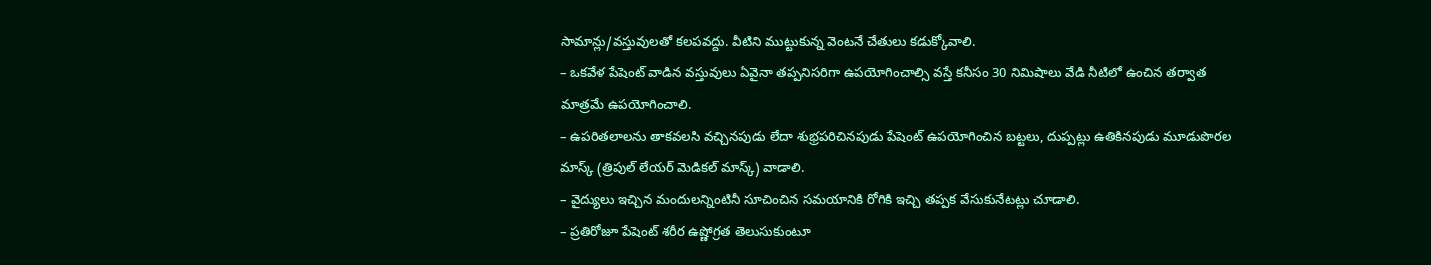సామాన్లు/వస్తువులతో కలపవద్దు. వీటిని ముట్టుకున్న వెంటనే చేతులు కడుక్కోవాలి.
– ఒకవేళ పేషెంట్ వాడిన వస్తువులు ఏవైనా తప్పనిసరిగా ఉపయోగించాల్సి వస్తే కనీసం 30 నిమిషాలు వేడి నీటిలో ఉంచిన తర్వాత మాత్రమే ఉపయోగించాలి.
– ఉపరితలాలను తాకవలసి వచ్చినపుడు లేదా శుభ్రపరిచినపుడు పేషెంట్ ఉపయోగించిన బట్టలు, దుప్పట్లు ఉతికినపుడు మూడుపొరల మాస్క్ (త్రిపుల్ లేయర్ మెడికల్ మాస్క్) వాడాలి.
– వైద్యులు ఇచ్చిన మందులన్నింటినీ సూచించిన సమయానికి రోగికి ఇచ్చి తప్పక వేసుకునేటట్లు చూడాలి.
– ప్రతిరోజూ పేషెంట్ శరీర ఉష్ణోగ్రత తెలుసుకుంటూ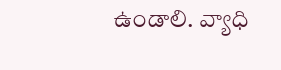ఉండాలి. వ్యాధి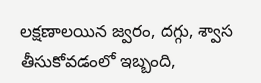లక్షణాలయిన జ్వరం, దగ్గు, శ్వాస తీసుకోవడంలో ఇబ్బంది,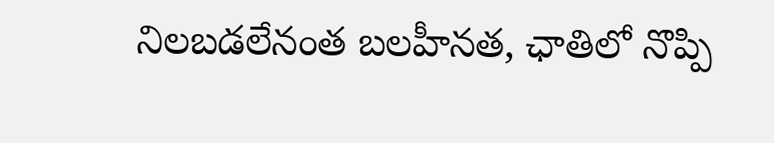నిలబడలేనంత బలహీనత, ఛాతిలో నొప్పి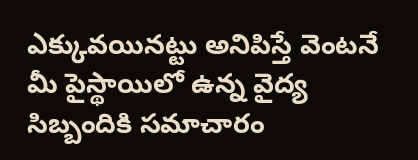ఎక్కువయినట్టు అనిపిస్తే వెంటనే మీ పైస్థాయిలో ఉన్న వైద్య సిబ్బందికి సమాచారం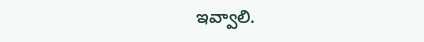ఇవ్వాలి.